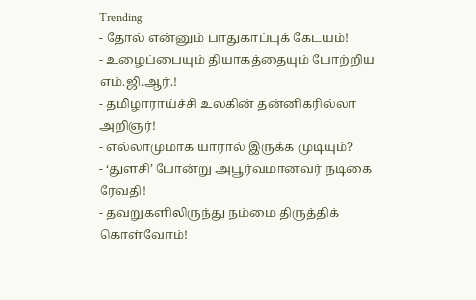Trending
- தோல் என்னும் பாதுகாப்புக் கேடயம்!
- உழைப்பையும் தியாகத்தையும் போற்றிய எம்.ஜி.ஆர்.!
- தமிழாராய்ச்சி உலகின் தன்னிகரில்லா அறிஞர்!
- எல்லாமுமாக யாரால் இருக்க முடியும்?
- ‘துளசி’ போன்று அபூர்வமானவர் நடிகை ரேவதி!
- தவறுகளிலிருந்து நம்மை திருத்திக் கொள்வோம்!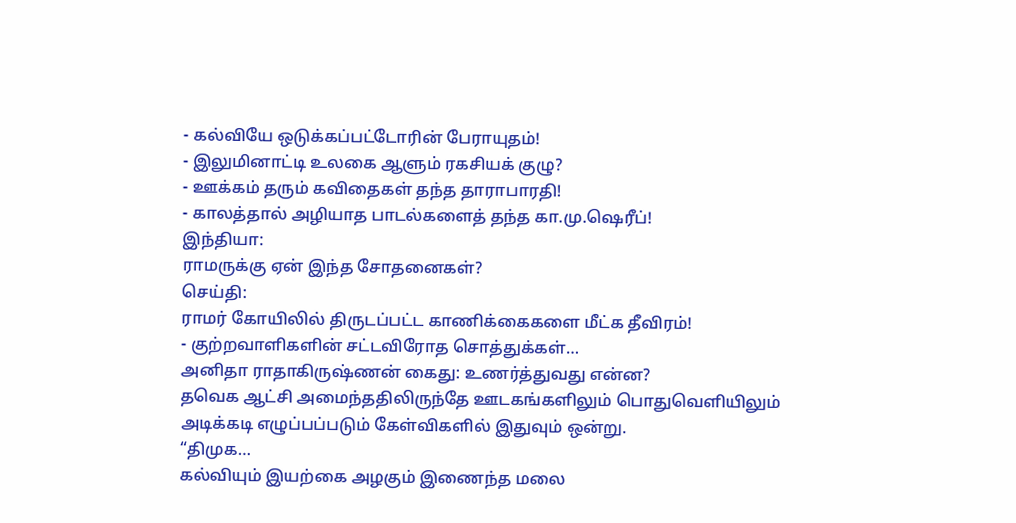- கல்வியே ஒடுக்கப்பட்டோரின் பேராயுதம்!
- இலுமினாட்டி உலகை ஆளும் ரகசியக் குழு?
- ஊக்கம் தரும் கவிதைகள் தந்த தாராபாரதி!
- காலத்தால் அழியாத பாடல்களைத் தந்த கா.மு.ஷெரீப்!
இந்தியா:
ராமருக்கு ஏன் இந்த சோதனைகள்?
செய்தி:
ராமர் கோயிலில் திருடப்பட்ட காணிக்கைகளை மீட்க தீவிரம்!
- குற்றவாளிகளின் சட்டவிரோத சொத்துக்கள்…
அனிதா ராதாகிருஷ்ணன் கைது: உணர்த்துவது என்ன?
தவெக ஆட்சி அமைந்ததிலிருந்தே ஊடகங்களிலும் பொதுவெளியிலும் அடிக்கடி எழுப்பப்படும் கேள்விகளில் இதுவும் ஒன்று.
“திமுக…
கல்வியும் இயற்கை அழகும் இணைந்த மலை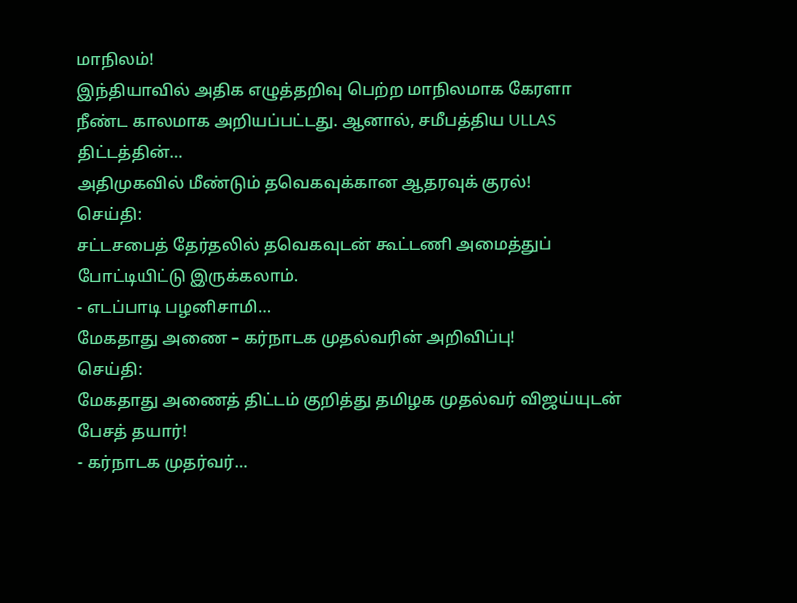மாநிலம்!
இந்தியாவில் அதிக எழுத்தறிவு பெற்ற மாநிலமாக கேரளா நீண்ட காலமாக அறியப்பட்டது. ஆனால், சமீபத்திய ULLAS திட்டத்தின்…
அதிமுகவில் மீண்டும் தவெகவுக்கான ஆதரவுக் குரல்!
செய்தி:
சட்டசபைத் தேர்தலில் தவெகவுடன் கூட்டணி அமைத்துப் போட்டியிட்டு இருக்கலாம்.
- எடப்பாடி பழனிசாமி…
மேகதாது அணை – கர்நாடக முதல்வரின் அறிவிப்பு!
செய்தி:
மேகதாது அணைத் திட்டம் குறித்து தமிழக முதல்வர் விஜய்யுடன் பேசத் தயார்!
- கர்நாடக முதர்வர்…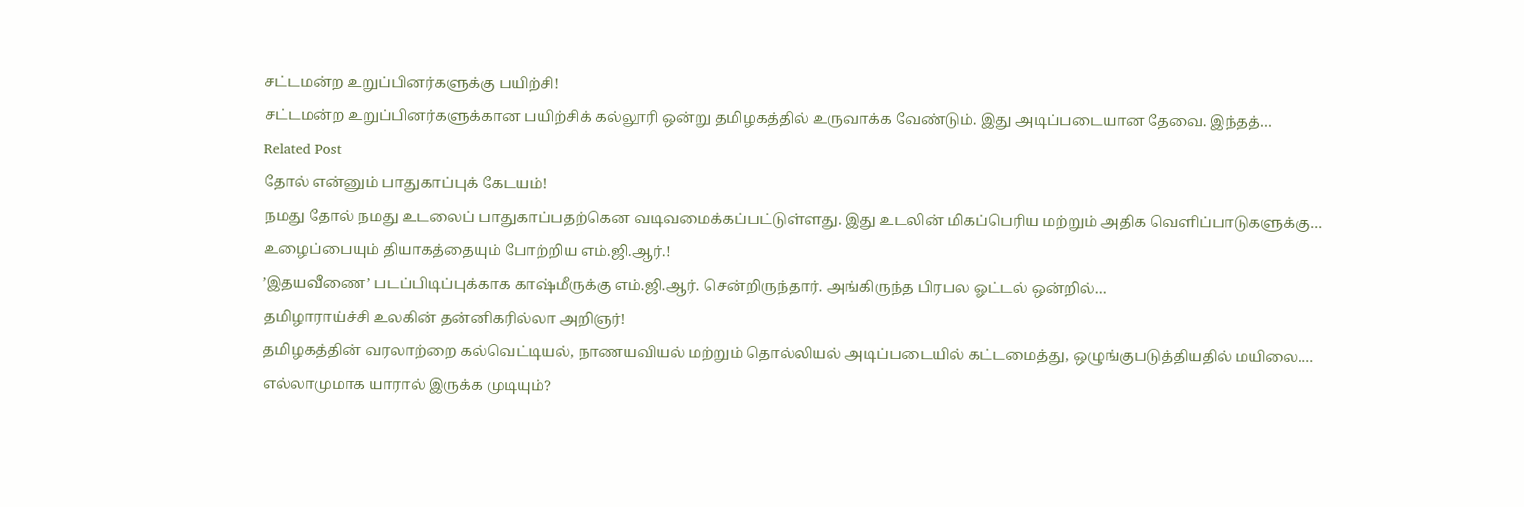சட்டமன்ற உறுப்பினர்களுக்கு பயிற்சி!
சட்டமன்ற உறுப்பினர்களுக்கான பயிற்சிக் கல்லூரி ஒன்று தமிழகத்தில் உருவாக்க வேண்டும். இது அடிப்படையான தேவை. இந்தத்…
Related Post
தோல் என்னும் பாதுகாப்புக் கேடயம்!
நமது தோல் நமது உடலைப் பாதுகாப்பதற்கென வடிவமைக்கப்பட்டுள்ளது. இது உடலின் மிகப்பெரிய மற்றும் அதிக வெளிப்பாடுகளுக்கு…
உழைப்பையும் தியாகத்தையும் போற்றிய எம்.ஜி.ஆர்.!
’இதயவீணை’ படப்பிடிப்புக்காக காஷ்மீருக்கு எம்.ஜி.ஆர். சென்றிருந்தார். அங்கிருந்த பிரபல ஓட்டல் ஒன்றில்…
தமிழாராய்ச்சி உலகின் தன்னிகரில்லா அறிஞர்!
தமிழகத்தின் வரலாற்றை கல்வெட்டியல், நாணயவியல் மற்றும் தொல்லியல் அடிப்படையில் கட்டமைத்து, ஒழுங்குபடுத்தியதில் மயிலை.…
எல்லாமுமாக யாரால் இருக்க முடியும்?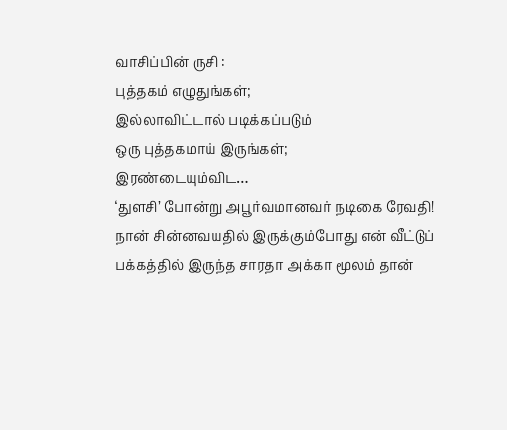வாசிப்பின் ருசி :
புத்தகம் எழுதுங்கள்;
இல்லாவிட்டால் படிக்கப்படும்
ஒரு புத்தகமாய் இருங்கள்;
இரண்டையும்விட…
‘துளசி’ போன்று அபூர்வமானவர் நடிகை ரேவதி!
நான் சின்னவயதில் இருக்கும்போது என் வீட்டுப் பக்கத்தில் இருந்த சாரதா அக்கா மூலம் தான்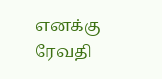எனக்கு ரேவதி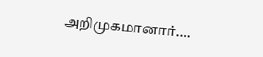அறிமுகமானார்.…